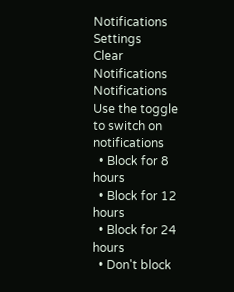Notifications
Settings
Clear Notifications
Notifications
Use the toggle to switch on notifications
  • Block for 8 hours
  • Block for 12 hours
  • Block for 24 hours
  • Don't block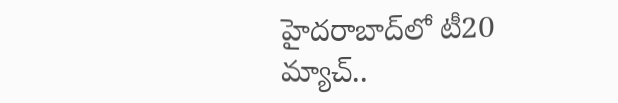హైదరాబాద్‌లో టీ20 మ్యాచ్..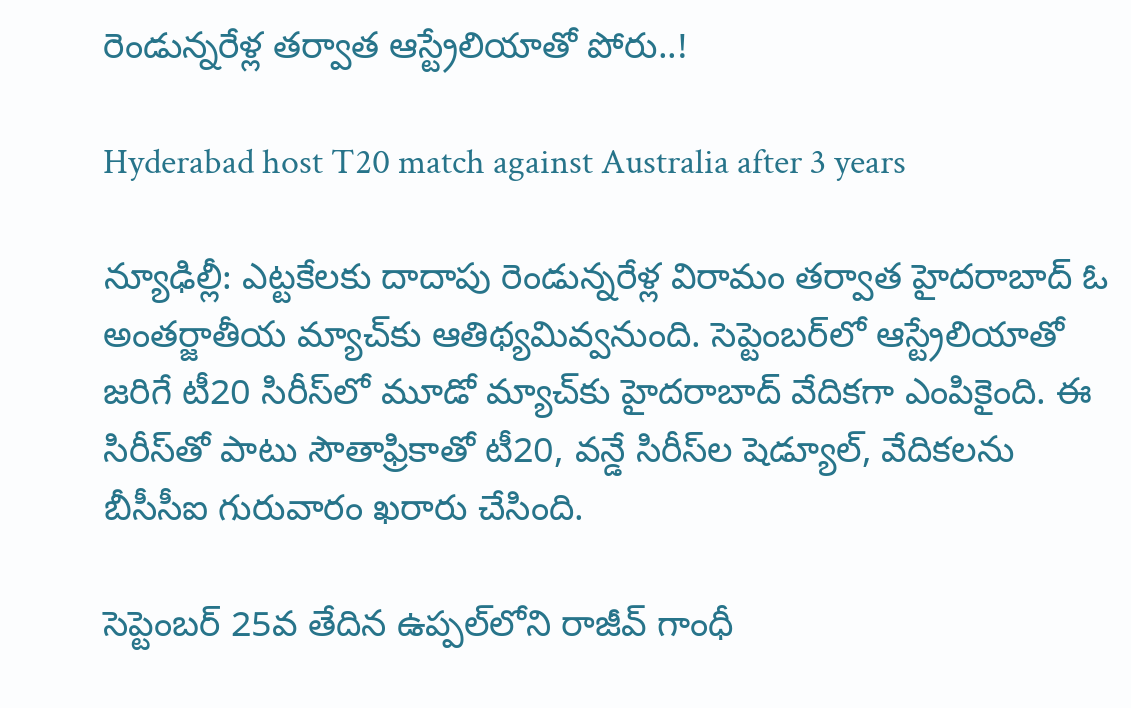రెండున్నరేళ్ల తర్వాత ఆస్ట్రేలియాతో పోరు..!

Hyderabad host T20 match against Australia after 3 years

న్యూఢిల్లీ: ఎట్టకేలకు దాదాపు రెండున్నరేళ్ల విరామం తర్వాత హైదరాబాద్‌ ఓ అంతర్జాతీయ మ్యాచ్‌కు ఆతిథ్యమివ్వనుంది. సెప్టెంబర్‌లో ఆస్ట్రేలియాతో జరిగే టీ20 సిరీస్‌లో మూడో మ్యాచ్‌కు హైదరాబాద్ వేదికగా ఎంపికైంది. ఈ సిరీస్‌తో పాటు సౌతాఫ్రికాతో టీ20, వన్డే సిరీస్‌ల షెడ్యూల్, వేదికలను బీసీసీఐ గురువారం ఖరారు చేసింది.

సెప్టెంబర్ 25వ తేదిన ఉప్పల్‌లోని రాజీవ్ గాంధీ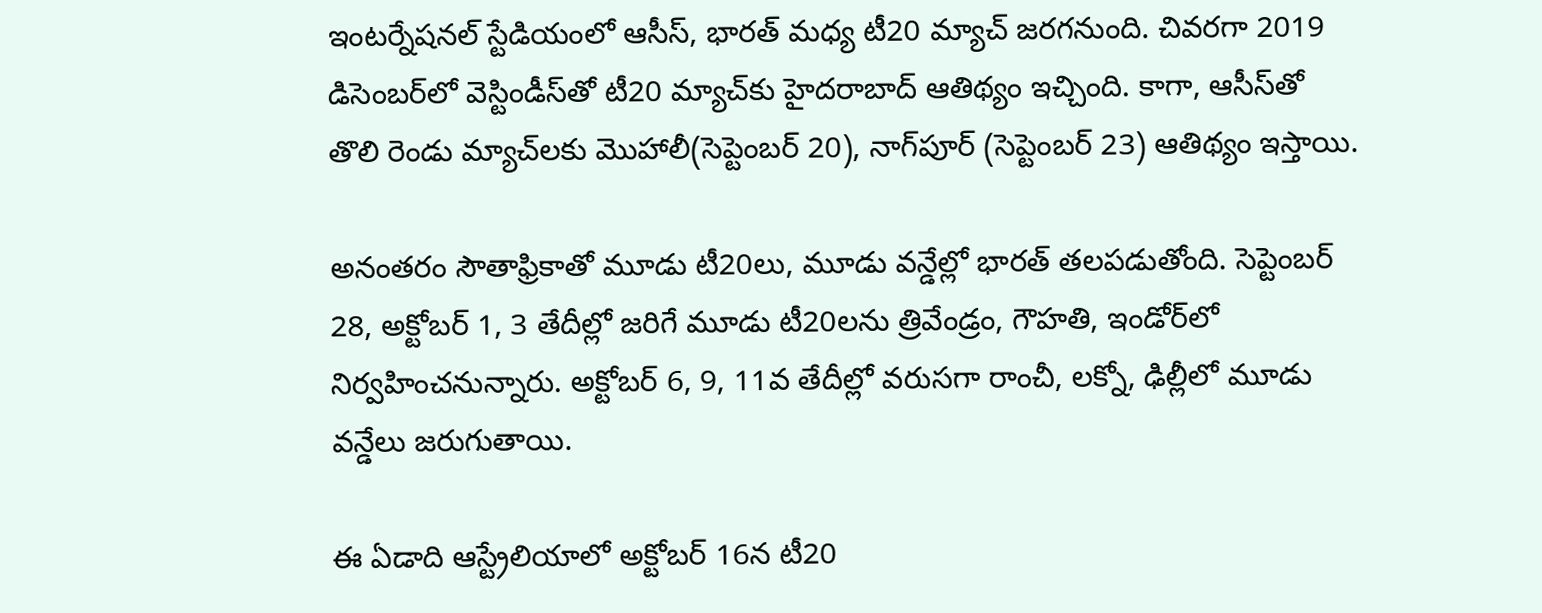ఇంటర్నేషనల్ స్టేడియంలో ఆసీస్, భారత్ మధ్య టీ20 మ్యాచ్ జరగనుంది. చివరగా 2019 డిసెంబర్‌లో వెస్టిండీస్‌తో టీ20 మ్యాచ్‌కు హైదరాబాద్ ఆతిథ్యం ఇచ్చింది. కాగా, ఆసీస్‌తో తొలి రెండు మ్యాచ్‌లకు మొహాలీ(సెప్టెంబర్ 20), నాగ్‌పూర్ (సెప్టెంబర్ 23) ఆతిథ్యం ఇస్తాయి.

అనంతరం సౌతాఫ్రికాతో మూడు టీ20లు, మూడు వన్డేల్లో భారత్ తలపడుతోంది. సెప్టెంబర్ 28, అక్టోబర్ 1, 3 తేదీల్లో జరిగే మూడు టీ20లను త్రివేండ్రం, గౌహతి, ఇండోర్‌లో నిర్వహించనున్నారు. అక్టోబర్ 6, 9, 11వ తేదీల్లో వరుసగా రాంచీ, లక్నో, ఢిల్లీలో మూడు వన్డేలు జరుగుతాయి.

ఈ ఏడాది ఆస్ట్రేలియాలో అక్టోబర్‌ 16న టీ20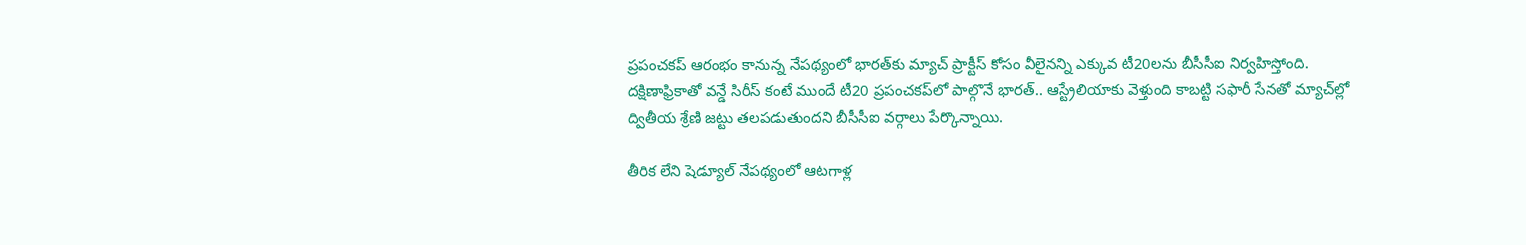ప్రపంచకప్‌ ఆరంభం కానున్న నేపథ్యంలో భారత్‌కు మ్యాచ్‌ ప్రాక్టీస్‌ కోసం వీలైనన్ని ఎక్కువ టీ20లను బీసీసీఐ నిర్వహిస్తోంది. దక్షిణాఫ్రికాతో వన్డే సిరీస్‌ కంటే ముందే టీ20 ప్రపంచకప్‌లో పాల్గొనే భారత్‌.. ఆస్ట్రేలియాకు వెళ్తుంది కాబట్టి సఫారీ సేనతో మ్యాచ్‌ల్లో ద్వితీయ శ్రేణి జట్టు తలపడుతుందని బీసీసీఐ వర్గాలు పేర్కొన్నాయి.

తీరిక లేని షెడ్యూల్ నేపథ్యంలో ఆటగాళ్ల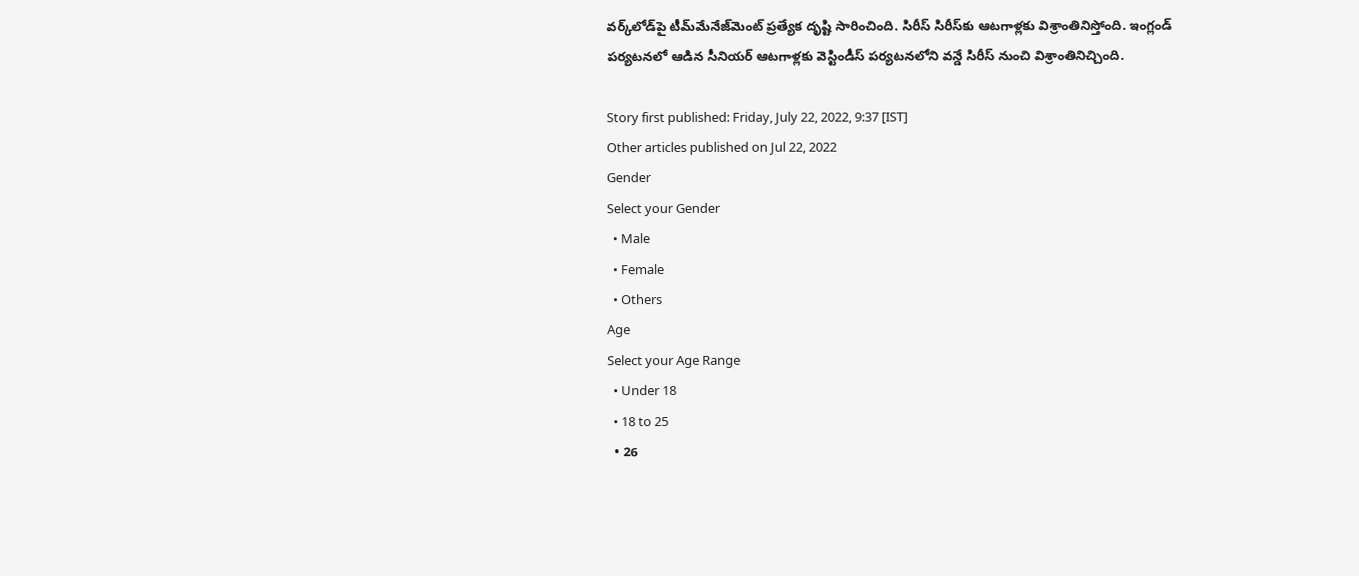వర్క్‌లోడ్‌పై టీమ్‌మేనేజ్‌మెంట్ ప్రత్యేక దృష్టి సారించింది. సిరీస్ సిరీస్‌కు ఆటగాళ్లకు విశ్రాంతినిస్తోంది. ఇంగ్లండ్ పర్యటనలో ఆడిన సీనియర్ ఆటగాళ్లకు వెస్టిండీస్ పర్యటనలోని వన్డే సిరీస్ నుంచి విశ్రాంతినిచ్చింది.

Story first published: Friday, July 22, 2022, 9:37 [IST]
Other articles published on Jul 22, 2022
Gender
Select your Gender
  • Male
  • Female
  • Others
Age
Select your Age Range
  • Under 18
  • 18 to 25
  • 26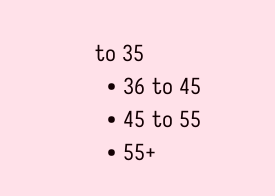to 35
  • 36 to 45
  • 45 to 55
  • 55+